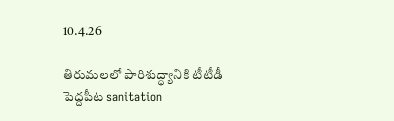10.4.26

తిరుమలలో పారిశుద్ధ్యానికి టీటీడీ పెద్దపీట sanitation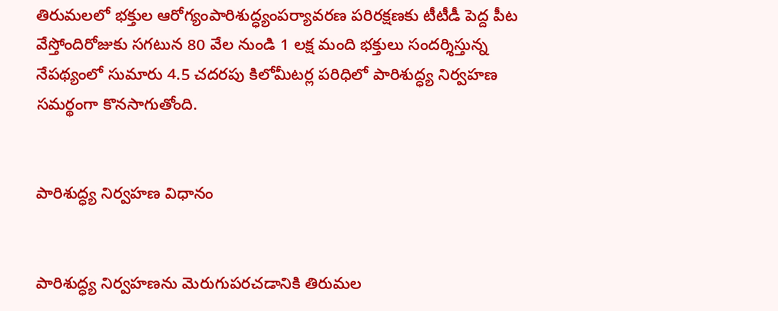తిరుమలలో భక్తుల ఆరోగ్యంపారిశుద్ధ్యంపర్యావరణ పరిరక్షణకు టీటీడీ పెద్ద పీట వేస్తోందిరోజుకు సగటున 80 వేల నుండి 1 లక్ష మంది భక్తులు సందర్శిస్తున్న నేపథ్యంలో సుమారు 4.5 చదరపు కిలోమీటర్ల పరిధిలో పారిశుద్ధ్య నిర్వహణ సమర్థంగా కొనసాగుతోంది.


పారిశుద్ధ్య నిర్వహణ విధానం


పారిశుద్ధ్య నిర్వహణను మెరుగుపరచడానికి తిరుమల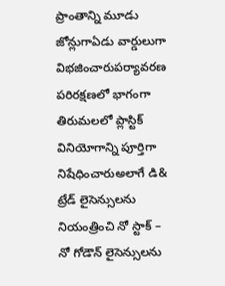ప్రాంతాన్ని మూడు జోన్లుగాఏడు వార్డులుగా విభజించారుపర్యావరణ పరిరక్షణలో భాగంగా తిరుమలలో ప్లాస్టిక్ వినియోగాన్ని పూర్తిగా నిషేధించారుఅలాగే డి& ట్రేడ్ లైసెన్సులను నియంత్రించి నో స్టాక్ – నో గోడౌన్ లైసెన్సులను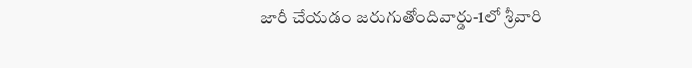జారీ చేయడం జరుగుతోందివార్డు-1లో శ్రీవారి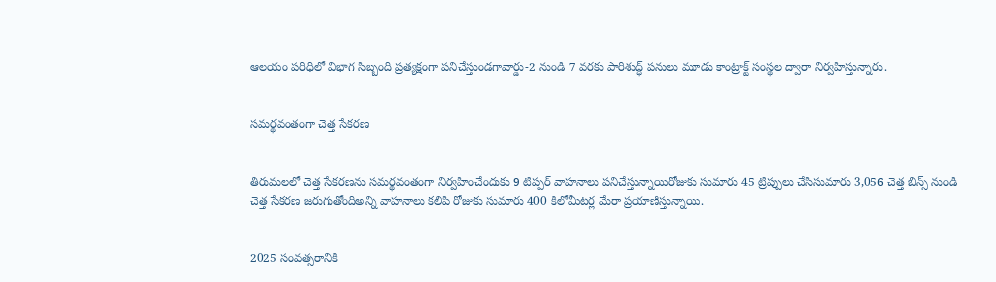ఆలయం పరిధిలో విభాగ సిబ్బంది ప్రత్యక్షంగా పనిచేస్తుండగావార్డు-2 నుండి 7 వరకు పారిశుద్ధ్ పనులు మూడు కాంట్రాక్ట్ సంస్థల ద్వారా నిర్వహిస్తున్నారు.


సమర్థవంతంగా చెత్త సేకరణ


తిరుమలలో చెత్త సేకరణను సమర్థవంతంగా నిర్వహించేందుకు 9 టిప్పర్ వాహనాలు పనిచేస్తున్నాయిరోజుకు సుమారు 45 ట్రిప్పులు చేసిసుమారు 3,056 చెత్త బిన్స్ నుండి చెత్త సేకరణ జరుగుతోందిఅన్ని వాహనాలు కలిపి రోజుకు సుమారు 400 కిలోమీటర్ల మేరా ప్రయాణిస్తున్నాయి.


2025 సంవత్సరానికి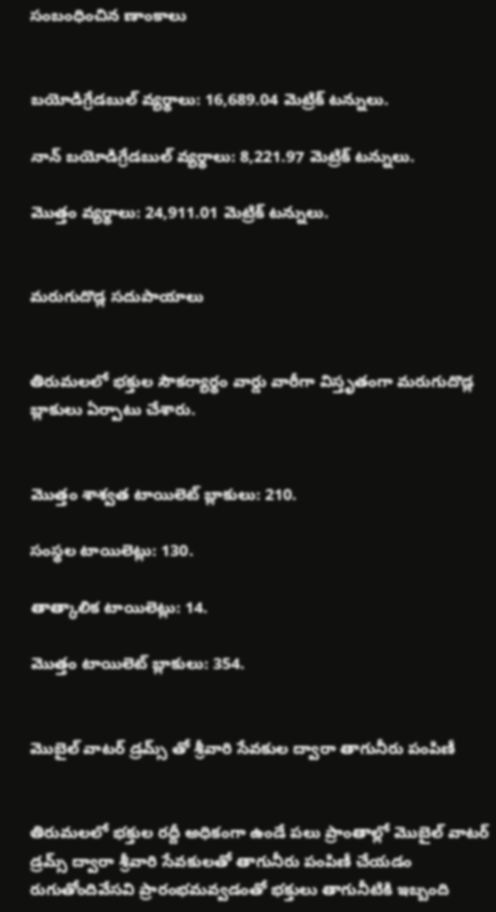సంబంధించిన ణాంకాలు


బయోడిగ్రేడబుల్ వ్యర్థాలు: 16,689.04 మెట్రిక్ టన్నులు.

నాన్ బయోడిగ్రేడబుల్ వ్యర్థాలు: 8,221.97 మెట్రిక్ టన్నులు.

మొత్తం వ్యర్థాలు: 24,911.01 మెట్రిక్ టన్నులు.


మరుగుదొడ్ల సదుపాయాలు


తిరుమలలో భక్తుల సౌకర్యార్థం వార్డు వారీగా విస్తృతంగా మరుగుదొడ్ల బ్లాకులు ఏర్పాటు చేశారు.


మొత్తం శాశ్వత టాయిలెట్ బ్లాకులు: 210.

సంస్థల టాయిలెట్లు: 130.

తాత్కాలిక టాయిలెట్లు: 14.

మొత్తం టాయిలెట్ బ్లాకులు: 354.


మొబైల్ వాటర్ డ్రమ్స్ తో శ్రీవారి సేవకుల ద్వారా తాగునీరు పంపిణీ


తిరుమలలో భక్తుల రద్దీ అధికంగా ఉండే పలు ప్రాంతాల్లో మొబైల్ వాటర్ డ్రమ్స్ ద్వారా శ్రీవారి సేవకులతో తాగునీరు పంపిణీ చేయడం రుగుతోందివేసవి ప్రారంభమవ్వడంతో భక్తులు తాగునీటికి ఇబ్బంది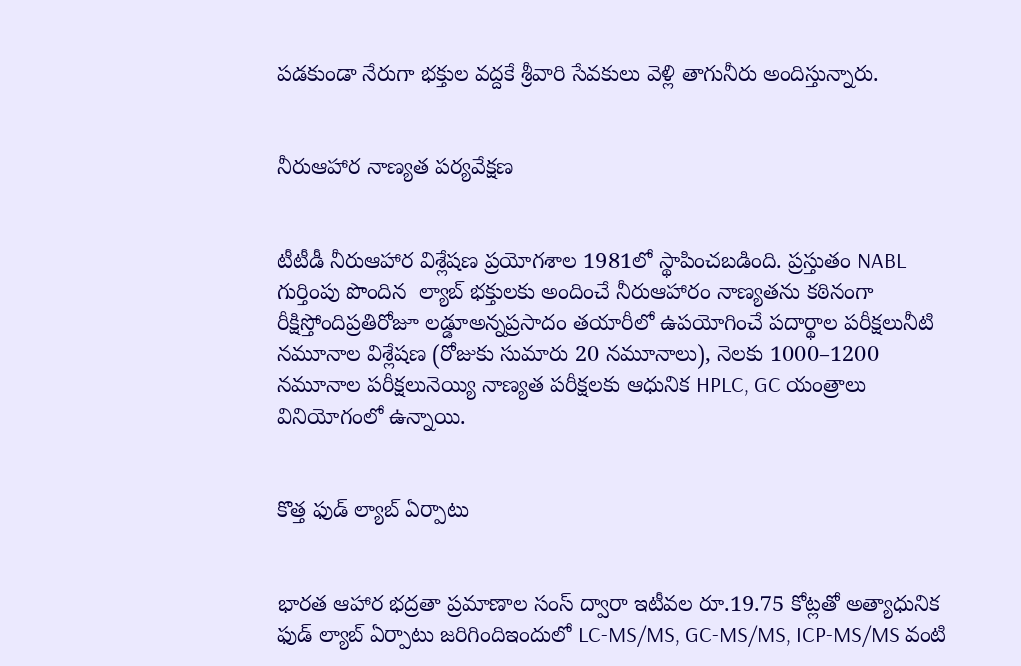పడకుండా నేరుగా భక్తుల వద్దకే శ్రీవారి సేవకులు వెళ్లి తాగునీరు అందిస్తున్నారు‌.


నీరుఆహార నాణ్యత పర్యవేక్షణ


టీటీడీ నీరుఆహార విశ్లేషణ ప్రయోగశాల 1981లో స్థాపించబడింది. ప్రస్తుతం NABL గుర్తింపు పొందిన  ల్యాబ్ భక్తులకు అందించే నీరుఆహారం నాణ్యతను కఠినంగా రీక్షిస్తోందిప్రతిరోజూ లడ్డూఅన్నప్రసాదం తయారీలో ఉపయోగించే పదార్థాల పరీక్షలునీటి నమూనాల విశ్లేషణ (రోజుకు సుమారు 20 నమూనాలు), నెలకు 1000–1200 నమూనాల పరీక్షలునెయ్యి నాణ్యత పరీక్షలకు ఆధునిక HPLC, GC యంత్రాలు వినియోగంలో ఉన్నాయి.


కొత్త ఫుడ్ ల్యాబ్ ఏర్పాటు


భారత ఆహార భద్రతా ప్రమాణాల సంస్ ద్వారా ఇటీవల రూ.19.75 కోట్లతో అత్యాధునిక ఫుడ్ ల్యాబ్ ఏర్పాటు జరిగిందిఇందులో LC-MS/MS, GC-MS/MS, ICP-MS/MS వంటి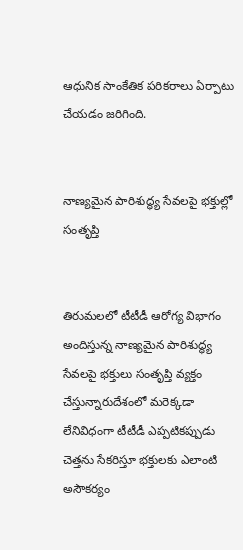ఆధునిక సాంకేతిక పరికరాలు ఏర్పాటు చేయడం జరిగింది.


నాణ్యమైన పారిశుద్ధ్య సేవలపై భక్తుల్లో సంతృప్తి


తిరుమలలో టీటీడీ ఆరోగ్య విభాగం అందిస్తున్న నాణ్యమైన పారిశుద్ధ్య సేవలపై భక్తులు సంతృప్తి వ్యక్తం చేస్తున్నారుదేశంలో మరెక్కడా లేనివిధంగా టీటీడీ ఎప్పటికప్పుడు చెత్తను సేకరిస్తూ భక్తులకు ఎలాంటి అసౌకర్యం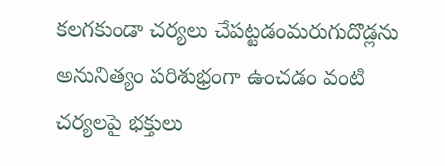కలగకుండా చర్యలు చేపట్టడంమరుగుదొడ్లను అనునిత్యం పరిశుభ్రంగా ఉంచడం వంటి చర్యలపై భక్తులు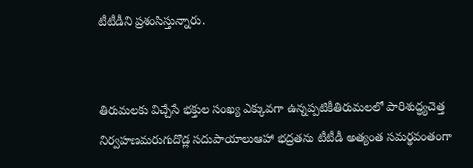టీటీడీని ప్రశంసిస్తున్నారు.


తిరుమలకు విచ్చేసే భక్తుల సంఖ్య ఎక్కువగా ఉన్నప్పటికీతిరుమలలో పారిశుద్ధ్యచెత్త నిర్వహణమరుగుదొడ్ల సదుపాయాలుఆహా భద్రతను టీటీడీ అత్యంత సమర్థవంతంగా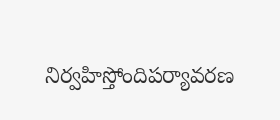నిర్వహిస్తోందిపర్యావరణ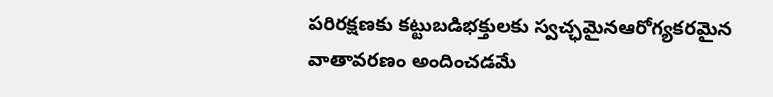పరిరక్షణకు కట్టుబడిభక్తులకు స్వచ్ఛమైనఆరోగ్యకరమైన వాతావరణం అందించడమే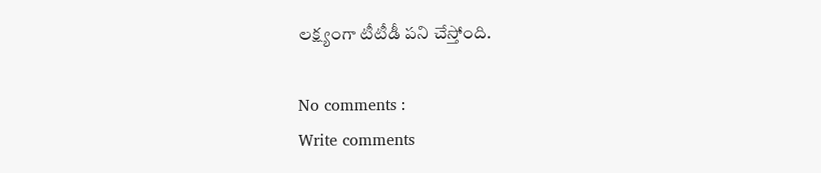లక్ష్యంగా టీటీడీ పని చేస్తోంది.

No comments :
Write comments